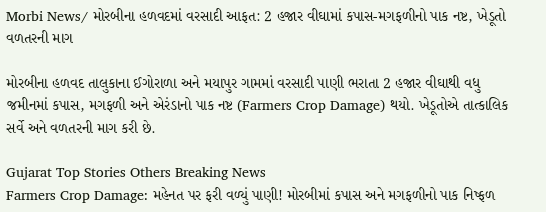Morbi News/ મોરબીના હળવદમાં વરસાદી આફત: 2 હજાર વીઘામાં કપાસ-મગફળીનો પાક નષ્ટ, ખેડૂતો વળતરની માગ

મોરબીના હળવદ તાલુકાના ઈગોરાળા અને મયાપુર ગામમાં વરસાદી પાણી ભરાતા 2 હજાર વીઘાથી વધુ જમીનમાં કપાસ, મગફળી અને એરંડાનો પાક નષ્ટ (Farmers Crop Damage) થયો. ખેડૂતોએ તાત્કાલિક સર્વે અને વળતરની માગ કરી છે.

Gujarat Top Stories Others Breaking News
Farmers Crop Damage: મહેનત પર ફરી વળ્યું પાણી! મોરબીમાં કપાસ અને મગફળીનો પાક નિષ્ફળ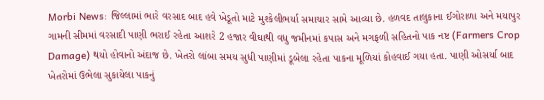Morbi News: જિલ્લામાં ભારે વરસાદ બાદ હવે ખેડૂતો માટે મુશ્કેલીભર્યા સમાચાર સામે આવ્યા છે. હળવદ તાલુકાના ઈગોરાળા અને મયાપુર ગામની સીમમાં વરસાદી પાણી ભરાઈ રહેતા આશરે 2 હજાર વીઘાથી વધુ જમીનમાં કપાસ અને મગફળી સહિતનો પાક નષ્ટ (Farmers Crop Damage) થયો હોવાનો અંદાજ છે. ખેતરો લાંબા સમય સુધી પાણીમાં ડૂબેલા રહેતા પાકના મૂળિયાં કોહવાઈ ગયા હતા. પાણી ઓસર્યા બાદ ખેતરોમાં ઉભેલા સુકાયેલા પાકનું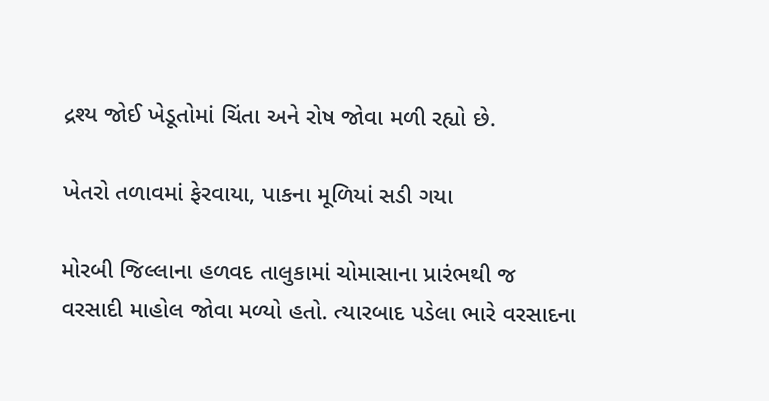દ્રશ્ય જોઈ ખેડૂતોમાં ચિંતા અને રોષ જોવા મળી રહ્યો છે.

ખેતરો તળાવમાં ફેરવાયા, પાકના મૂળિયાં સડી ગયા

મોરબી જિલ્લાના હળવદ તાલુકામાં ચોમાસાના પ્રારંભથી જ વરસાદી માહોલ જોવા મળ્યો હતો. ત્યારબાદ પડેલા ભારે વરસાદના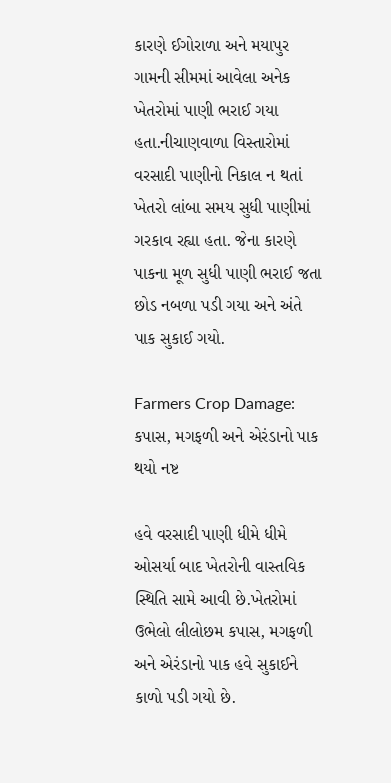કારણે ઈગોરાળા અને મયાપુર ગામની સીમમાં આવેલા અનેક ખેતરોમાં પાણી ભરાઈ ગયા હતા.નીચાણવાળા વિસ્તારોમાં વરસાદી પાણીનો નિકાલ ન થતાં ખેતરો લાંબા સમય સુધી પાણીમાં ગરકાવ રહ્યા હતા. જેના કારણે પાકના મૂળ સુધી પાણી ભરાઈ જતા છોડ નબળા પડી ગયા અને અંતે પાક સુકાઈ ગયો.

Farmers Crop Damage: કપાસ, મગફળી અને એરંડાનો પાક થયો નષ્ટ

હવે વરસાદી પાણી ધીમે ધીમે ઓસર્યા બાદ ખેતરોની વાસ્તવિક સ્થિતિ સામે આવી છે.ખેતરોમાં ઉભેલો લીલોછમ કપાસ, મગફળી અને એરંડાનો પાક હવે સુકાઈને કાળો પડી ગયો છે.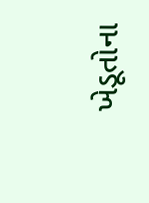ખેડૂતોના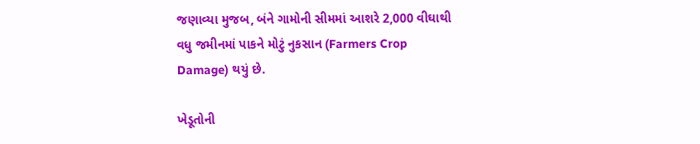જણાવ્યા મુજબ, બંને ગામોની સીમમાં આશરે 2,000 વીઘાથી વધુ જમીનમાં પાકને મોટું નુકસાન (Farmers Crop Damage) થયું છે.

ખેડૂતોની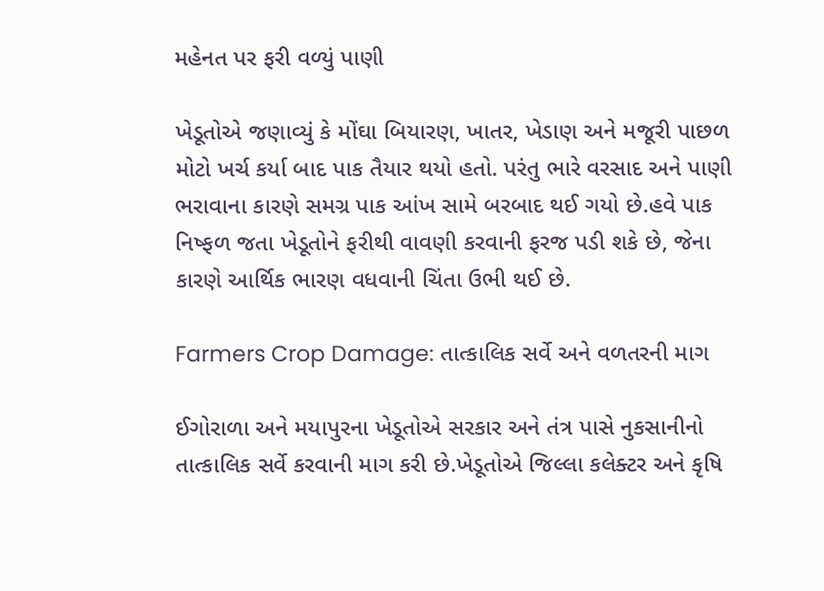મહેનત પર ફરી વળ્યું પાણી

ખેડૂતોએ જણાવ્યું કે મોંઘા બિયારણ, ખાતર, ખેડાણ અને મજૂરી પાછળ મોટો ખર્ચ કર્યા બાદ પાક તૈયાર થયો હતો. પરંતુ ભારે વરસાદ અને પાણી ભરાવાના કારણે સમગ્ર પાક આંખ સામે બરબાદ થઈ ગયો છે.હવે પાક નિષ્ફળ જતા ખેડૂતોને ફરીથી વાવણી કરવાની ફરજ પડી શકે છે, જેના કારણે આર્થિક ભારણ વધવાની ચિંતા ઉભી થઈ છે.

Farmers Crop Damage: તાત્કાલિક સર્વે અને વળતરની માગ

ઈગોરાળા અને મયાપુરના ખેડૂતોએ સરકાર અને તંત્ર પાસે નુકસાનીનો તાત્કાલિક સર્વે કરવાની માગ કરી છે.ખેડૂતોએ જિલ્લા કલેક્ટર અને કૃષિ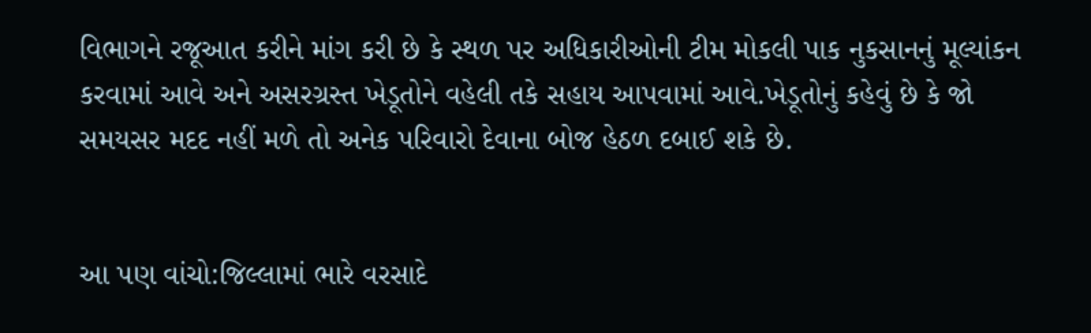વિભાગને રજૂઆત કરીને માંગ કરી છે કે સ્થળ પર અધિકારીઓની ટીમ મોકલી પાક નુકસાનનું મૂલ્યાંકન કરવામાં આવે અને અસરગ્રસ્ત ખેડૂતોને વહેલી તકે સહાય આપવામાં આવે.ખેડૂતોનું કહેવું છે કે જો સમયસર મદદ નહીં મળે તો અનેક પરિવારો દેવાના બોજ હેઠળ દબાઈ શકે છે.


આ પણ વાંચો:જિલ્લામાં ભારે વરસાદે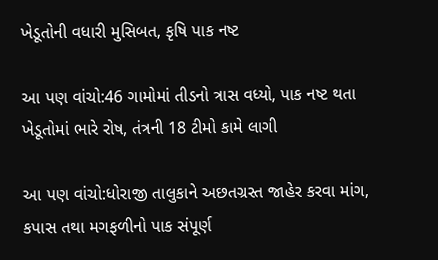ખેડૂતોની વધારી મુસિબત, કૃષિ પાક નષ્ટ

આ પણ વાંચો:46 ગામોમાં તીડનો ત્રાસ વધ્યો, પાક નષ્ટ થતા ખેડૂતોમાં ભારે રોષ, તંત્રની 18 ટીમો કામે લાગી

આ પણ વાંચો:ધોરાજી તાલુકાને અછતગ્રસ્ત જાહેર કરવા માંગ, કપાસ તથા મગફળીનો પાક સંપૂર્ણ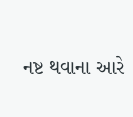નષ્ટ થવાના આરે